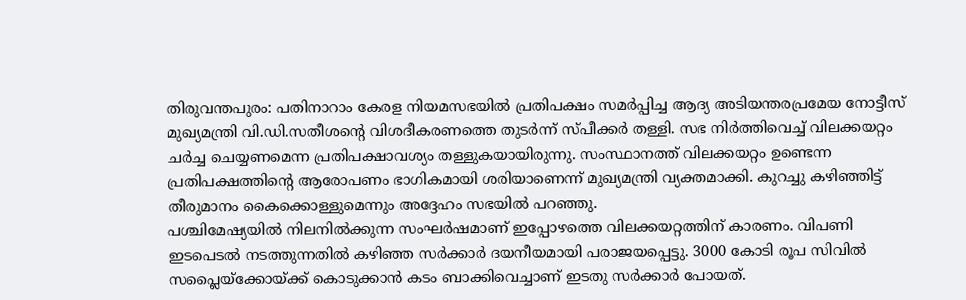തിരുവന്തപുരം: പതിനാറാം കേരള നിയമസഭയിൽ പ്രതിപക്ഷം സമർപ്പിച്ച ആദ്യ അടിയന്തരപ്രമേയ നോട്ടീസ് മുഖ്യമന്ത്രി വി.ഡി.സതീശന്റെ വിശദീകരണത്തെ തുടർന്ന് സ്പീക്കർ തള്ളി. സഭ നിർത്തിവെച്ച് വിലക്കയറ്റം ചർച്ച ചെയ്യണമെന്ന പ്രതിപക്ഷാവശ്യം തള്ളുകയായിരുന്നു. സംസ്ഥാനത്ത് വിലക്കയറ്റം ഉണ്ടെന്ന പ്രതിപക്ഷത്തിന്റെ ആരോപണം ഭാഗികമായി ശരിയാണെന്ന് മുഖ്യമന്ത്രി വ്യക്തമാക്കി. കുറച്ചു കഴിഞ്ഞിട്ട് തീരുമാനം കൈക്കൊള്ളുമെന്നും അദ്ദേഹം സഭയിൽ പറഞ്ഞു.
പശ്ചിമേഷ്യയിൽ നിലനിൽക്കുന്ന സംഘർഷമാണ് ഇപ്പോഴത്തെ വിലക്കയറ്റത്തിന് കാരണം. വിപണി ഇടപെടൽ നടത്തുന്നതിൽ കഴിഞ്ഞ സർക്കാർ ദയനീയമായി പരാജയപ്പെട്ടു. 3000 കോടി രൂപ സിവിൽ സപ്ലൈയ്ക്കോയ്ക്ക് കൊടുക്കാൻ കടം ബാക്കിവെച്ചാണ് ഇടതു സർക്കാർ പോയത്.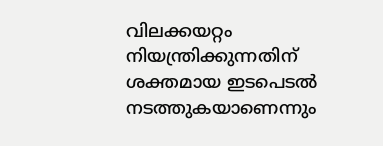വിലക്കയറ്റം നിയന്ത്രിക്കുന്നതിന് ശക്തമായ ഇടപെടൽ നടത്തുകയാണെന്നും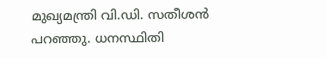മുഖ്യമന്ത്രി വി.ഡി. സതീശൻ പറഞ്ഞു. ധനസ്ഥിതി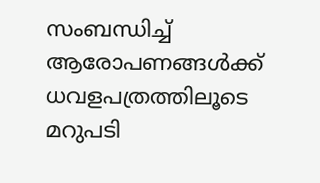സംബന്ധിച്ച് ആരോപണങ്ങൾക്ക് ധവളപത്രത്തിലൂടെ മറുപടി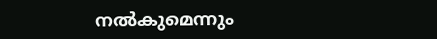നൽകുമെന്നും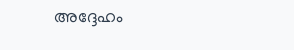അദ്ദേഹം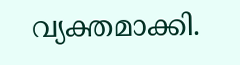വ്യക്തമാക്കി.